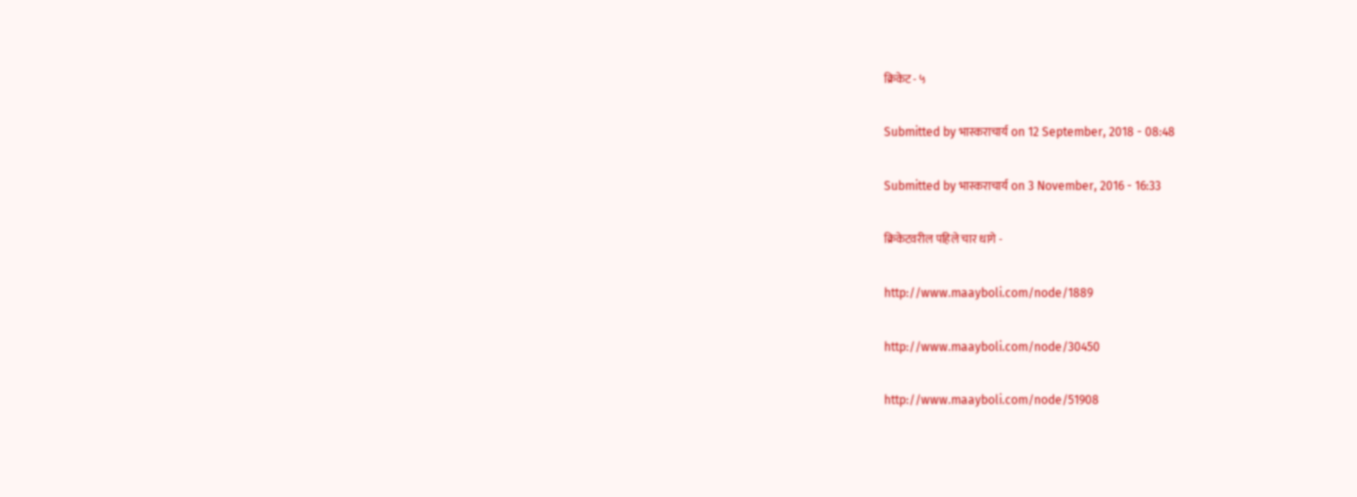क्रिकेट - ५

Submitted by भास्कराचार्य on 12 September, 2018 - 08:48

Submitted by भास्कराचार्य on 3 November, 2016 - 16:33

क्रिकेटवरील पहिले चार धागे -

http://www.maayboli.com/node/1889

http://www.maayboli.com/node/30450

http://www.maayboli.com/node/51908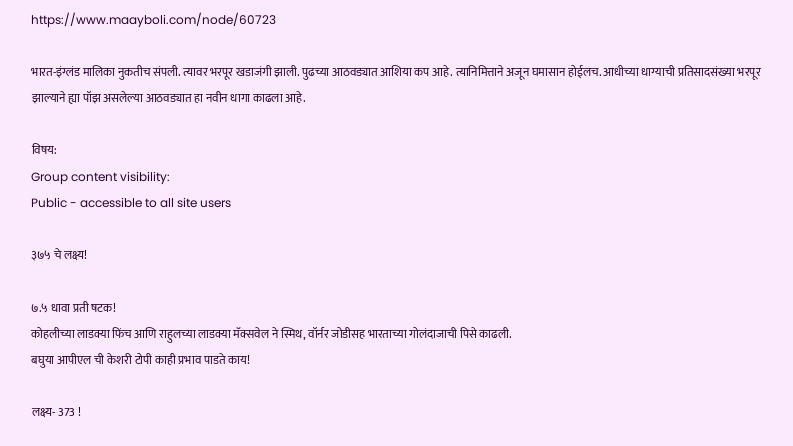https://www.maayboli.com/node/60723

भारत-इंग्लंड मालिका नुकतीच संपली. त्यावर भरपूर खडाजंगी झाली. पुढच्या आठवड्यात आशिया कप आहे. त्यानिमित्ताने अजून घमासान होईलच. आधीच्या धाग्याची प्रतिसादसंख्या भरपूर झाल्याने ह्या पॉझ असलेल्या आठवड्यात हा नवीन धागा काढला आहे.

विषय:
Group content visibility:
Public - accessible to all site users

३७५ चे लक्ष्य!

७.५ धावा प्रती षटक!
कोहलीच्या लाडक्या फिंच आणि राहुलच्या लाडक्या मॅक्सवेल ने स्मिथ, वॉर्नर जोडीसह भारताच्या गोलंदाजाची पिसे काढली.
बघुया आपीएल ची केशरी टोपी काही प्रभाव पाडते काय!

लक्ष्य- 373 !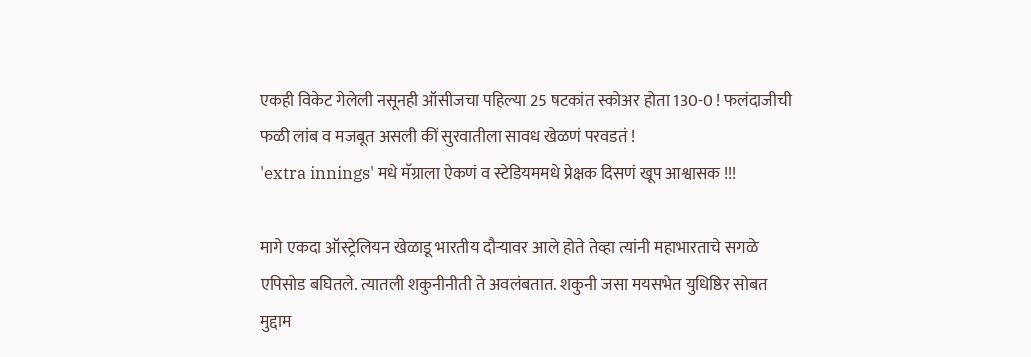एकही विकेट गेलेली नसूनही ऑसीजचा पहिल्या 25 षटकांत स्कोअर होता 130-0 ! फलंदाजीची फळी लांब व मजबूत असली कीं सुरवातीला सावध खेळणं परवडतं !
'extra innings' मधे मॅग्राला ऐकणं व स्टेडियममधे प्रेक्षक दिसणं खूप आश्वासक !!!

मागे एकदा ऑस्ट्रेलियन खेळाडू भारतीय दौऱ्यावर आले होते तेव्हा त्यांनी महाभारताचे सगळे एपिसोड बघितले. त्यातली शकुनीनीती ते अवलंबतात. शकुनी जसा मयसभेत युधिष्ठिर सोबत मुद्दाम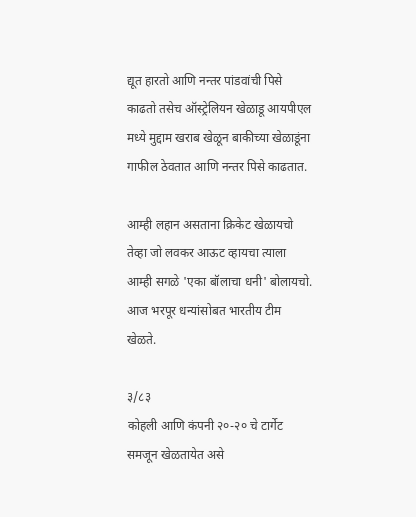द्यूत हारतो आणि नन्तर पांडवांची पिसे काढतो तसेच ऑस्ट्रेलियन खेळाडू आयपीएल मध्ये मुद्दाम खराब खेळून बाकीच्या खेळाडूंना गाफील ठेवतात आणि नन्तर पिसे काढतात.

आम्ही लहान असताना क्रिकेट खेळायचो तेव्हा जो लवकर आऊट व्हायचा त्याला आम्ही सगळे 'एका बॉलाचा धनी' बोलायचो. आज भरपूर धन्यांसोबत भारतीय टीम खेळते.

३/८३
कोहली आणि कंपनी २०-२० चे टार्गेट समजून खेळतायेत असे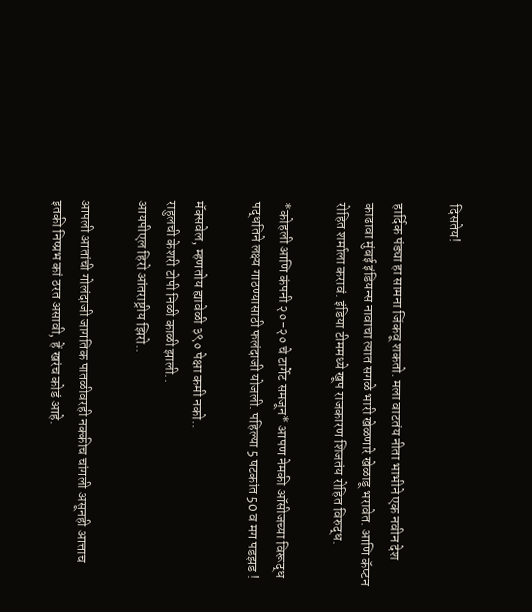दिसतेय!

हार्दिक पंड्या हा सामना जिंकवू शकतो. मला वाटतंय नीता भाभीने एक नवीन देश काढावा मुंबई इंडियन्स नावाचा त्यात सगळे भारी खेळणारे खेळाडू भरावेत. आणि कॅप्टन रोहित शर्माला करावं. इंडिया टीममध्ये खूप राजकारण शिजतंय रोहित विरुद्ध.

*कोहली आणि कंपनी २०-२० चे टार्गेट समजून* आपण नेमकी ऑसीजच्या विरूद्ध पद्धतिने लक्ष्य गाठण्यासाठी फलंदाजी योजली. पहिल्या 5 षटकांत 50 व मग पडझड !

मॅक्सवेल, म्हणतोय ह्यावेळी ३९० पेक्षा कमी नको..
राहुलची केशरी टोपी निळी काळी झाली..
आयपीएल हिरो आंतराष्ट्रीय झिरो..

आपली आतांची गोलंदाजी जागतिक पातळीवरही नक्कीच चांगली असूनही आत्ताच इतकी निष्प्रभ कां ठरत असावी, हें खरंच कोडं आहे.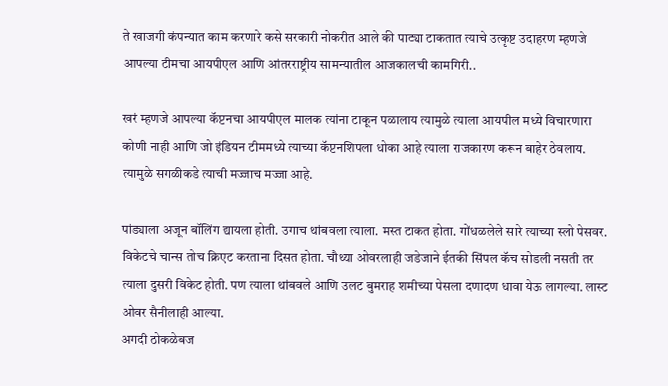ते खाजगी कंपन्यात काम करणारे कसे सरकारी नोकरीत आले की पाट्या टाकतात त्याचे उत्कृष्ट उदाहरण म्हणजे आपल्या टीमचा आयपीएल आणि आंतरराष्ट्रीय सामन्यातील आजकालची कामगिरी..

खरं म्हणजे आपल्या कॅप्टनचा आयपीएल मालक त्यांना टाकून पळालाय त्यामुळे त्याला आयपील मध्ये विचारणारा कोणी नाही आणि जो इंडियन टीममध्ये त्याच्या कॅप्टनशिपला धोका आहे त्याला राजकारण करून बाहेर ठेवलाय. त्यामुळे सगळीकडे त्याची मज्जाच मज्जा आहे.

पांड्याला अजून बॉलिंग द्यायला होती. उगाच थांबवला त्याला. मस्त टाकत होता. गोंधळलेले सारे त्याच्या स्लो पेसवर. विकेटचे चान्स तोच क्रिएट करताना दिसत होता. चौथ्या ओवरलाही जडेजाने ईतकी सिंपल कॅच सोडली नसती तर त्याला दुसरी विकेट होती. पण त्याला थांबवले आणि उलट बुमराह शमीच्या पेसला दणादण धावा येऊ लागल्या. लास्ट ओवर सैनीलाही आल्या.
अगदी ठोकळेबज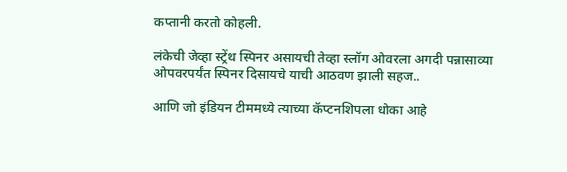कप्तानी करतो कोहली.

लंकेची जेव्हा स्ट्रेंथ स्पिनर असायची तेव्हा स्लॉग ओवरला अगदी पन्नासाव्या ओपवरपर्यंत स्पिनर दिसायचे याची आठवण झाली सहज..

आणि जो इंडियन टीममध्ये त्याच्या कॅप्टनशिपला धोका आहे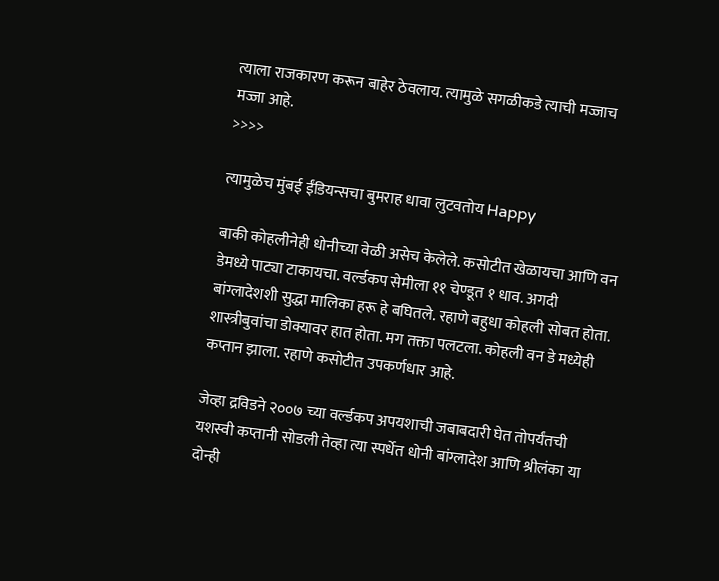त्याला राजकारण करून बाहेर ठेवलाय. त्यामुळे सगळीकडे त्याची मज्जाच मज्जा आहे.
>>>>

त्यामुळेच मुंबई ईंडियन्सचा बुमराह धावा लुटवतोय Happy

बाकी कोहलीनेही धोनीच्या वेळी असेच केलेले. कसोटीत खेळायचा आणि वन डेमध्ये पाट्या टाकायचा. वर्ल्डकप सेमीला ११ चेण्डूत १ धाव. अगदी बांग्लादेशशी सुद्धा मालिका हरू हे बघितले. रहाणे बहुधा कोहली सोबत होता. शास्त्रीबुवांचा डोक्यावर हात होता. मग तक्ता पलटला. कोहली वन डे मध्येही कप्तान झाला. रहाणे कसोटीत उपकर्णधार आहे.

जेव्हा द्रविडने २००७ च्या वर्ल्डकप अपयशाची जबाबदारी घेत तोपर्यंतची यशस्वी कप्तानी सोडली तेव्हा त्या स्पर्धेत धोनी बांग्लादेश आणि श्रीलंका या दोन्ही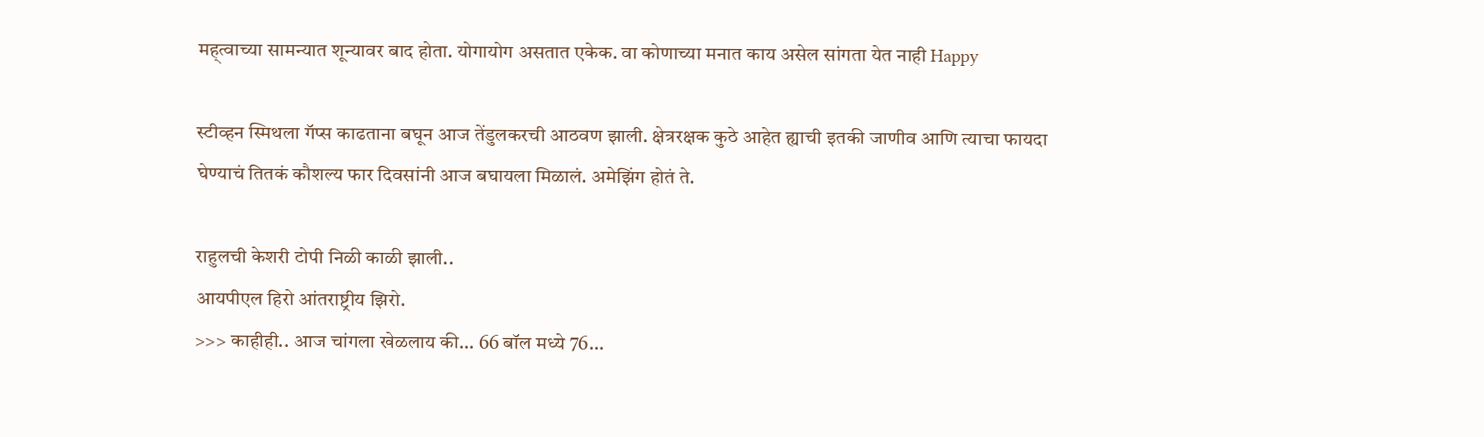मह्त्वाच्या सामन्यात शून्यावर बाद होता. योगायोग असतात एकेक. वा कोणाच्या मनात काय असेल सांगता येत नाही Happy

स्टीव्हन स्मिथला गॅप्स काढताना बघून आज तेंडुलकरची आठवण झाली. क्षेत्ररक्षक कुठे आहेत ह्याची इतकी जाणीव आणि त्याचा फायदा घेण्याचं तितकं कौशल्य फार दिवसांनी आज बघायला मिळालं. अमेझिंग होतं ते.

राहुलची केशरी टोपी निळी काळी झाली..
आयपीएल हिरो आंतराष्ट्रीय झिरो.
>>> काहीही.. आज चांगला खेळलाय की... 66 बॉल मध्ये 76...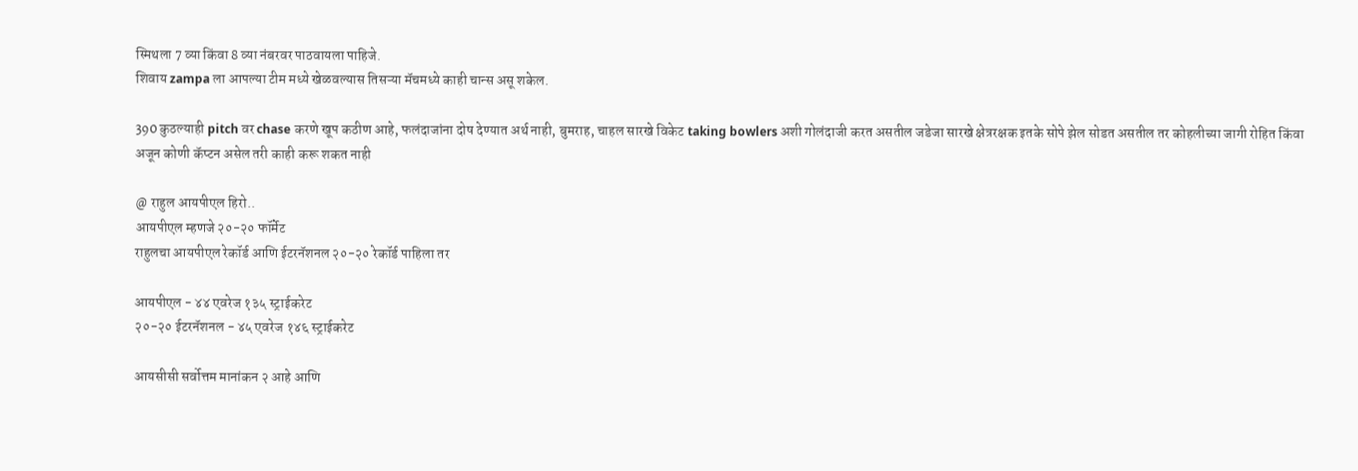स्मिथला 7 व्या किंवा 8 व्या नंबरवर पाठवायला पाहिजे.
शिवाय zampa ला आपल्या टीम मध्ये खेळवल्यास तिसऱ्या मॅचमध्ये काही चान्स असू शकेल.

390 कुठल्याही pitch वर chase करणे खूप कठीण आहे, फलंदाजांना दोष देण्यात अर्थ नाही, बुमराह, चाहल सारखे विकेट taking bowlers अशी गोलंदाजी करत असतील जडेजा सारखे क्षेत्ररक्षक इतके सोपे झेल सोडत असतील तर कोहलीच्या जागी रोहित किंवा अजून कोणी कॅप्टन असेल तरी काही करू शकत नाही

@ राहुल आयपीएल हिरो..
आयपीएल म्हणजे २०-२० फॉर्मेट
राहुलचा आयपीएल रेकॉर्ड आणि ईटरनॅशनल २०-२० रेकॉर्ड पाहिला तर

आयपीएल - ४४ एवरेज १३५ स्ट्राईकरेट
२०-२० ईटरनॅशनल - ४५ एवरेज १४६ स्ट्राईकरेट

आयसीसी सर्वोत्तम मानांकन २ आहे आणि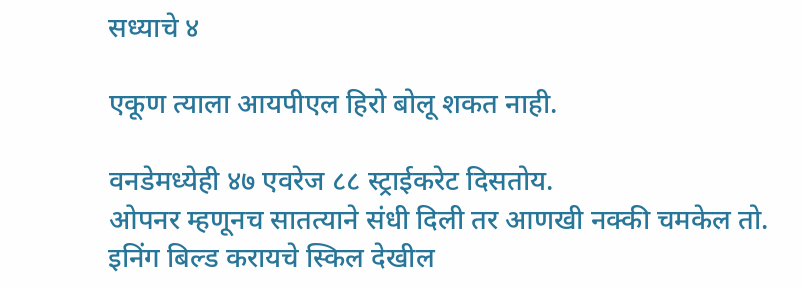सध्याचे ४

एकूण त्याला आयपीएल हिरो बोलू शकत नाही.

वनडेमध्येही ४७ एवरेज ८८ स्ट्राईकरेट दिसतोय.
ओपनर म्हणूनच सातत्याने संधी दिली तर आणखी नक्की चमकेल तो. इनिंग बिल्ड करायचे स्किल देखील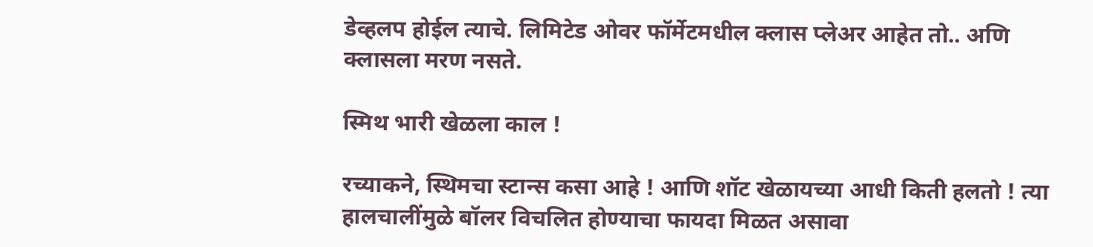डेव्हलप होईल त्याचे. लिमिटेड ओवर फॉर्मेटमधील क्लास प्लेअर आहेत तो.. अणि क्लासला मरण नसते.

स्मिथ भारी खेळला काल !

रच्याकने, स्थिमचा स्टान्स कसा आहे ! आणि शॉट खेळायच्या आधी किती हलतो ! त्या हालचालींमुळे बॉलर विचलित होण्याचा फायदा मिळत असावा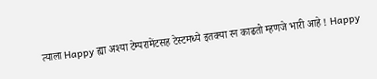त्याला Happy ह्या अश्या टेम्परामेंटसह टेस्टमध्ये इतक्या रन काढतो म्हणजे भारी आहे ! Happy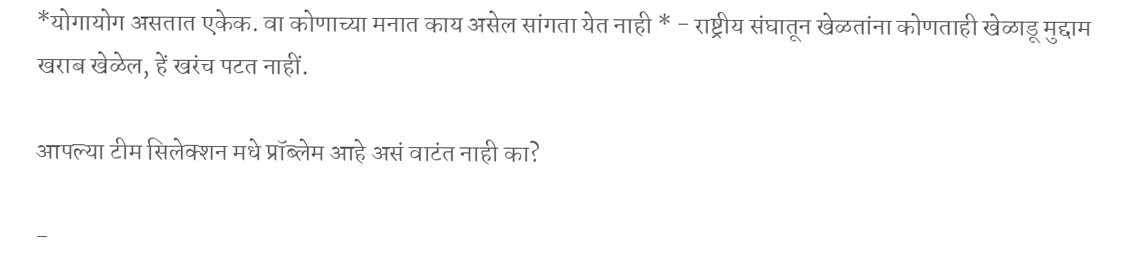*योगायोग असतात एकेक. वा कोणाच्या मनात काय असेल सांगता येत नाही * - राष्ट्रीय संघातून खेळतांना कोणताही खेळाडू मुद्दाम खराब खेळेल, हें खरंच पटत नाहीं.

आपल्या टीम सिलेक्शन मधे प्रॉब्लेम आहे असं वाटंत नाही का?

-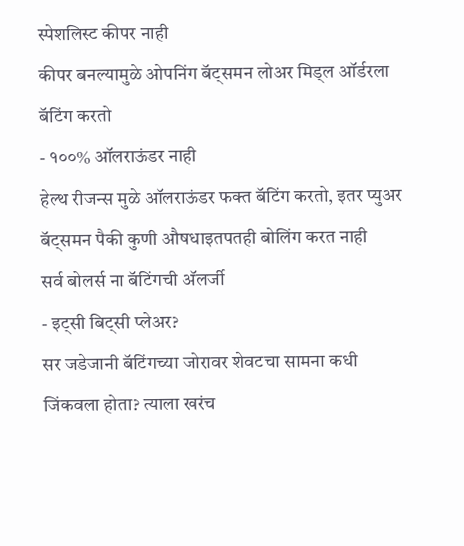स्पेशलिस्ट कीपर नाही
कीपर बनल्यामुळे ओपनिंग बॅट्समन लोअर मिड्ल ऑर्डरला बॅटिंग करतो
- १००% ऑलराऊंडर नाही
हेल्थ रीजन्स मुळे ऑलराऊंडर फक्त बॅटिंग करतो, इतर प्युअर बॅट्समन पैकी कुणी औषधाइतपतही बोलिंग करत नाही
सर्व बोलर्स ना बॅटिंगची अ‍ॅलर्जी
- इट्सी बिट्सी प्लेअर?
सर जडेजानी बॅटिंगच्या जोरावर शेवटचा सामना कधी जिंकवला होता? त्याला खरंच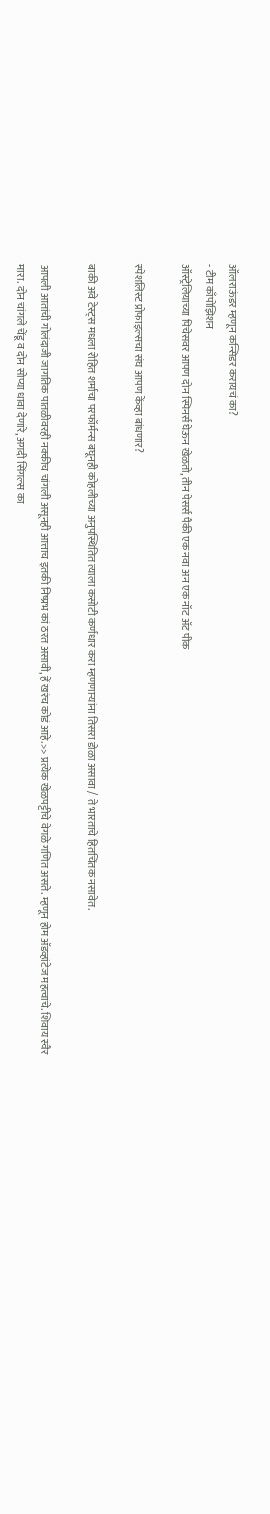ऑलराऊंडर म्हणून कन्सिडर करायचं का?
- टीम काँपोझिशन
ऑस्ट्रेलियाच्या पिचेसवर आपण दोन स्पिनर्स घेऊन खेळतो, तीन पेसर्स पैकी एक नवा अन एक नॉट अ‍ॅट पीक

स्पेशलिस्ट प्रोफाइल्सचा संघ आपण केंव्हा बांधणार?

बाकी अवे टेस्ट्स मधला रोहित शर्माचा परफॉर्मन्स बघूनही कोहलीच्या अनुपस्थितित त्याला कसोटी कर्णधार करा म्हणणार्‍यांना तिसरा डोळा असावा / ते भारताचे हितचिंतक नसावेत.

आपली आतांची गोलंदाजी जागतिक पातळीवरही नक्कीच चांगली असूनही आत्ताच इतकी निष्प्रभ कां ठरत असावी, हें खरंच कोडं आहे.>> प्रत्येक खेळपट्टीचे वेगळे गणित असते. म्हणून होम अ‍ॅडव्हांटेज महत्वाचे. शिवाय स्वैर मारा. दोन चांगले चेंडू व दोन सोप्या धावा देणारे, अगदी सिंगल्स का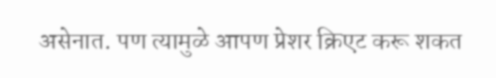असेनात. पण त्यामुळे आपण प्रेशर क्रिएट करू शकत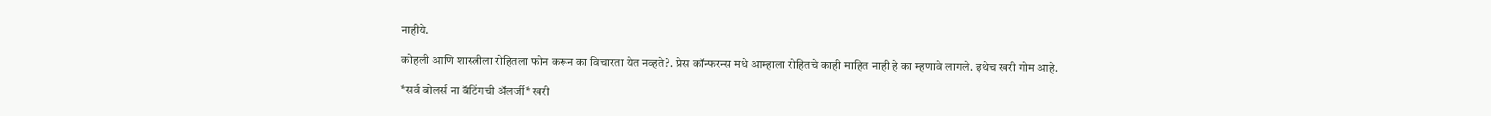नाहीये.

कोहली आणि शास्त्रीला रोहितला फोन करून का विचारता येत नव्हते?. प्रेस कॉन्फरन्स मधे आम्हाला रोहितचे काही माहित नाही हे का म्हणावे लागले. इथेच खरी गोम आहे.

*सर्व बोलर्स ना बॅटिंगची अ‍ॅलर्जी* खरी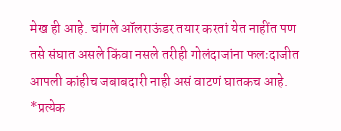मेख ही आहे. चांगले ऑलराऊंडर तयार करतां येत नाहींत पण तसे संघात असले किंवा नसले तरीही गोलंदाजांना फलःदाजीत आपली कांहीच जबाबदारी नाही असं वाटणं घातकच आहे.
*प्रत्येक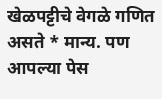खेळपट्टीचे वेगळे गणित असते * मान्य. पण आपल्या पेस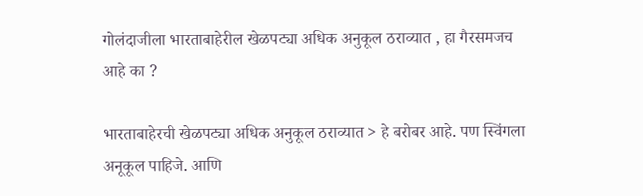गोलंदाजीला भारताबाहेरील खेळपट्या अधिक अनुकूल ठराव्यात , हा गैरसमजच आहे का ?

भारताबाहेरची खेळपट्या अधिक अनुकूल ठराव्यात > हे बरोबर आहे. पण स्विंगला अनूकूल पाहिजे. आणि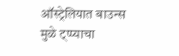ऑस्ट्रेलियात बाउन्स मुळे ट्प्प्याचा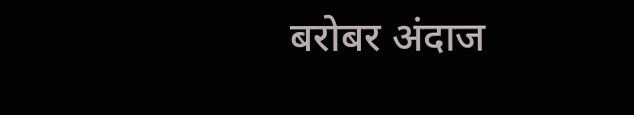बरोबर अंदाज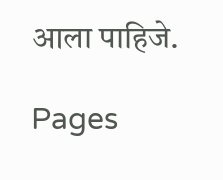आला पाहिजे.

Pages